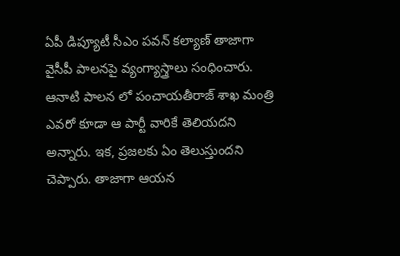ఏపీ డిప్యూటీ సీఎం పవన్ కల్యాణ్ తాజాగా వైసీపీ పాలనపై వ్యంగ్యాస్త్రాలు సంధించారు. ఆనాటి పాలన లో పంచాయతీరాజ్ శాఖ మంత్రి ఎవరో కూడా ఆ పార్టీ వారికే తెలియదని అన్నారు. ఇక, ప్రజలకు ఏం తెలుస్తుందని చెప్పారు. తాజాగా ఆయన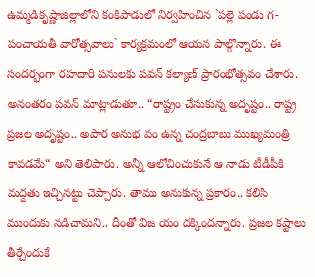ఉమ్మడికృష్ణాజిల్లాలోని కంకిపాడులో నిర్వహించిన `పల్లె పండు గ-పంచాయతీ వారోత్సవాలు` కార్యక్రమంలో ఆయన పాల్గొన్నారు. ఈ సందర్భంగా రహదారి పనులకు పవన్ కల్యాణ్ ప్రారంభోత్సవం చేశారు.
అనంతరం పవన్ మాట్లాడుతూ.. “రాష్ట్రం చేసుకున్న అదృష్టం.. రాష్ట్ర ప్రజల అదృష్టం.. అపార అనుభ వం ఉన్న చంద్రబాబు ముఖ్యమంత్రి కావడమే“ అని తెలిపారు. అన్నీ ఆలోచించుకునే ఆ నాడు టీడీపీకి మద్దతు ఇచ్చినట్టు చెప్పారు. తాము అనుకున్న ప్రకారం.. కలిసి ముందుకు నడిచామని.. దీంతో విజ యం దక్కిందన్నారు. ప్రజల కష్టాలు తీర్చేందుకే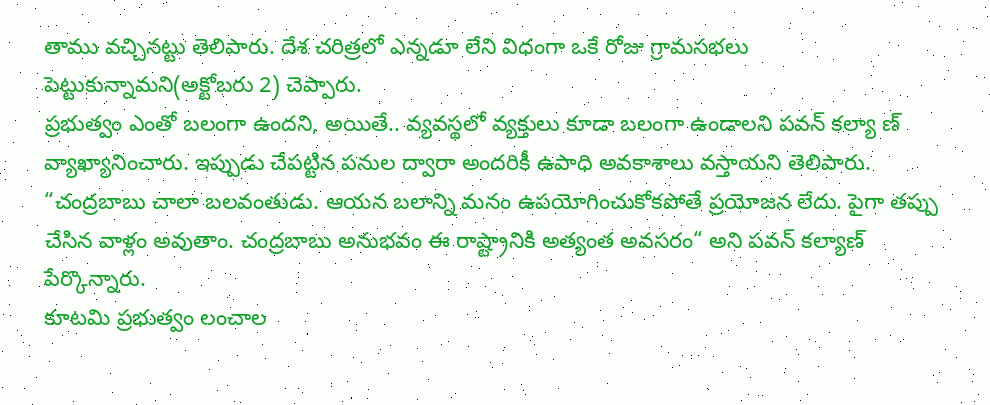తాము వచ్చినట్టు తెలిపారు. దేశ చరిత్రలో ఎన్నడూ లేని విధంగా ఒకే రోజు గ్రామసభలు పెట్టుకున్నామని(అక్టోబరు 2) చెప్పారు.
ప్రభుత్వం ఎంతో బలంగా ఉందని, అయితే.. వ్యవస్థలో వ్యక్తులు కూడా బలంగా ఉండాలని పవన్ కల్యా ణ్ వ్యాఖ్యానించారు. ఇప్పుడు చేపట్టిన పనుల ద్వారా అందరికీ ఉపాధి అవకాశాలు వస్తాయని తెలిపారు. “చంద్రబాబు చాలా బలవంతుడు. ఆయన బలాన్ని మనం ఉపయోగించుకోకపోతే ప్రయోజన లేదు. పైగా తప్పు చేసిన వాళ్లం అవుతాం. చంద్రబాబు అనుభవం ఈ రాష్ట్రానికి అత్యంత అవసరం“ అని పవన్ కల్యాణ్ పేర్కొన్నారు.
కూటమి ప్రభుత్వం లంచాల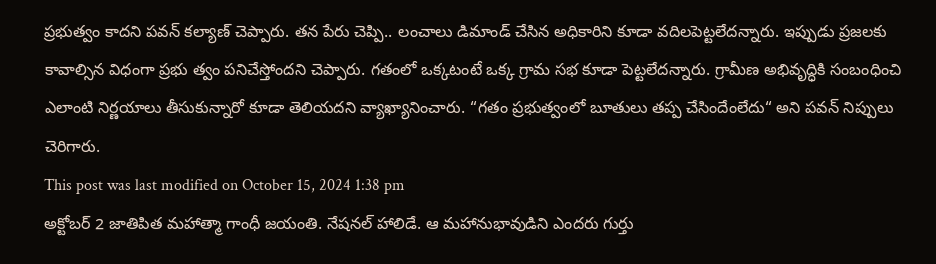ప్రభుత్వం కాదని పవన్ కల్యాణ్ చెప్పారు. తన పేరు చెప్పి.. లంచాలు డిమాండ్ చేసిన అధికారిని కూడా వదిలపెట్టలేదన్నారు. ఇప్పుడు ప్రజలకు కావాల్సిన విధంగా ప్రభు త్వం పనిచేస్తోందని చెప్పారు. గతంలో ఒక్కటంటే ఒక్క గ్రామ సభ కూడా పెట్టలేదన్నారు. గ్రామీణ అభివృద్ధికి సంబంధించి ఎలాంటి నిర్ణయాలు తీసుకున్నారో కూడా తెలియదని వ్యాఖ్యానించారు. “గతం ప్రభుత్వంలో బూతులు తప్ప చేసిందేంలేదు“ అని పవన్ నిప్పులు చెరిగారు.
This post was last modified on October 15, 2024 1:38 pm
అక్టోబర్ 2 జాతిపిత మహాత్మా గాంధీ జయంతి. నేషనల్ హాలిడే. ఆ మహానుభావుడిని ఎందరు గుర్తు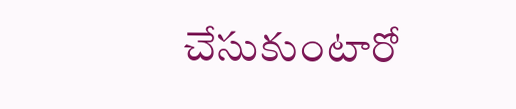చేసుకుంటారో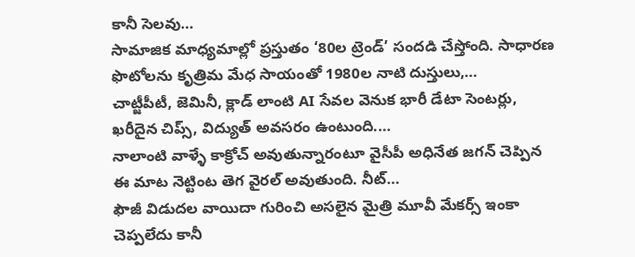కానీ సెలవు…
సామాజిక మాధ్యమాల్లో ప్రస్తుతం ‘80ల ట్రెండ్’ సందడి చేస్తోంది. సాధారణ ఫొటోలను కృత్రిమ మేధ సాయంతో 1980ల నాటి దుస్తులు,…
చాట్జీపీటీ, జెమినీ, క్లాడ్ లాంటి AI సేవల వెనుక భారీ డేటా సెంటర్లు, ఖరీదైన చిప్స్, విద్యుత్ అవసరం ఉంటుంది.…
నాలాంటి వాళ్ళే కాక్రోచ్ అవుతున్నారంటూ వైసీపీ అధినేత జగన్ చెప్పిన ఈ మాట నెట్టింట తెగ వైరల్ అవుతుంది. నీట్…
ఫౌజీ విడుదల వాయిదా గురించి అసలైన మైత్రి మూవీ మేకర్స్ ఇంకా చెప్పలేదు కానీ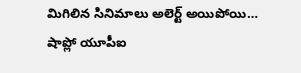మిగిలిన సినిమాలు అలెర్ట్ అయిపోయి…
షాప్లో యూపీఐ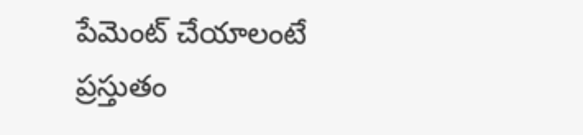పేమెంట్ చేయాలంటే ప్రస్తుతం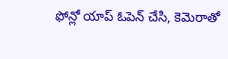ఫోన్లో యాప్ ఓపెన్ చేసి, కెమెరాతో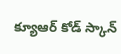క్యూఆర్ కోడ్ స్కాన్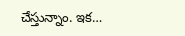చేస్తున్నాం. ఇక…